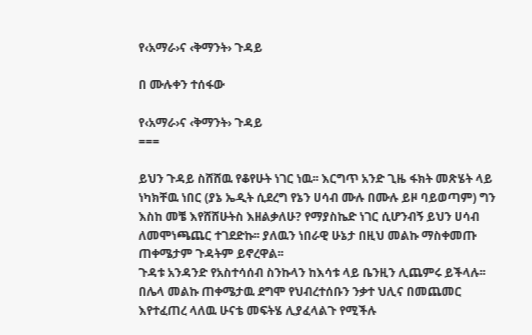የ‹አማራ›ና ‹ቅማንት› ጉዳይ

በ ሙሉቀን ተሰፋው

የ‹አማራ›ና ‹ቅማንት› ጉዳይ
===

ይህን ጉዳይ ስሸሸዉ የቆየሁት ነገር ነዉ፡፡ እርግጥ አንድ ጊዜ ፋክት መጽሄት ላይ ነካክቸዉ ነበር (ያኔ ኤዲት ሲደረግ የኔን ሀሳብ ሙሉ በሙሉ ይዞ ባይወጣም) ግን እስከ መቼ እየሸሸሁትስ እዘልቃለሁ? የማያስኬድ ነገር ሲሆንብኝ ይህን ሀሳብ ለመሞነጫጨር ተገደድኩ፡፡ ያለዉን ነበራዊ ሁኔታ በዚህ መልኩ ማስቀመጡ ጠቀሜታም ጉዳትም ይኖረዋል፡፡
ጉዳቱ አንዳንድ የአስተሳሰብ ስንኩላን ከእሳቱ ላይ ቤንዚን ሊጨምሩ ይችላሉ፡፡ በሌላ መልኩ ጠቀሜታዉ ደግሞ የህብረተሰቡን ንቃተ ህሊና በመጨመር እየተፈጠረ ላለዉ ሁናቴ መፍትሄ ሊያፈላልጉ የሚችሉ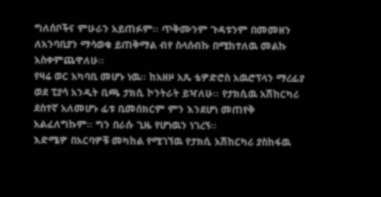ግለሰቦችና ምሁራን አይጠፉም፡፡ ጥቅሙንም ጉዳቱንም በመመዘን ለአንባቢያን ማሳወቁ ይጠቅማል ብየ ስላሰብኩ በሚከተለዉ መልኩ አስቀምጨዋለሁ፡፡
የዛሬ ወር አካባቢ መሆኑ ነዉ፡፡ ከአዘዞ አጼ ቴዎድሮስ አዉሮፕላን ማረፊያ ወደ ፒያሳ አንዲት ቢጫ ታክሲ ኮንትራት ይዣለሁ፡፡ የታክሲዉ አሽከርካሪ ደስተኛ አለመሆኑ ፊቱ ቢመሰክርም ምን እንደሆነ መጠየቅ አልፈለግኩም፡፡ ግን በራሱ ጊዜ የሆነዉን ነገረኝ፡፡
እድሜዎ በአርባዎቹ መካከል የሚገኘዉ የታክሲ አሽከርካሪ ያስከፋዉ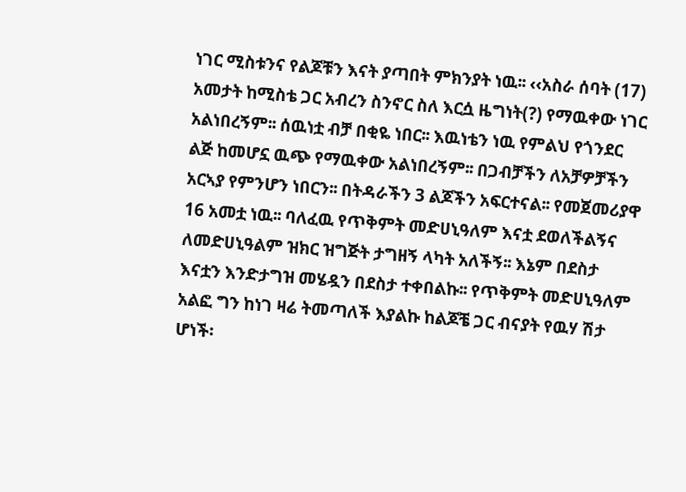ነገር ሚስቱንና የልጆቹን እናት ያጣበት ምክንያት ነዉ፡፡ ‹‹አስራ ሰባት (17) አመታት ከሚስቴ ጋር አብረን ስንኖር ስለ እርሷ ዜግነት(?) የማዉቀው ነገር አልነበረኝም፡፡ ሰዉነቷ ብቻ በቂዬ ነበር፡፡ እዉነቴን ነዉ የምልህ የጎንደር ልጅ ከመሆኗ ዉጭ የማዉቀው አልነበረኝም፡፡ በጋብቻችን ለአቻዎቻችን አርኣያ የምንሆን ነበርን፡፡ በትዳራችን 3 ልጆችን አፍርተናል፡፡ የመጀመሪያዋ 16 አመቷ ነዉ፡፡ ባለፈዉ የጥቅምት መድሀኒዓለም እናቷ ደወለችልኝና ለመድሀኒዓልም ዝክር ዝግጅት ታግዘኝ ላካት አለችኝ፡፡ እኔም በደስታ እናቷን እንድታግዝ መሄዷን በደስታ ተቀበልኩ፡፡ የጥቅምት መድሀኒዓለም አልፎ ግን ከነገ ዛሬ ትመጣለች እያልኩ ከልጆቼ ጋር ብናያት የዉሃ ሽታ ሆነች፡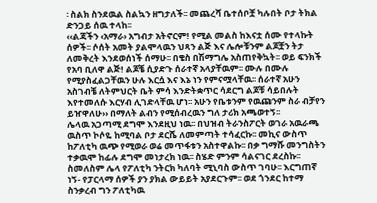፡ ስልክ ስንደዉል ስልኳን ዘግታለች፡፡ መጨረሻ ቤተሰቦቿ ካሉበት ቦታ ትክል ድንጋይ ሰዉ ተላከ፡፡
‹‹ልጃችን ‹አማራ› አግብታ አትኖርም! የሚል መልስ ከእናቷ ሰሙ የተላኩት ሰዎች፡፡ ሶሰት አመት ያልሞላዉን ህጻን ልጅ እና ሌሎቹንም ልጆቿን ትታ ለመቅረት እንደወሰነች ሰማሁ፡፡ በቄስ በሽማግሌ አስጠየቅኳት፡፡ ወይ ፍንክች የአባ ቢለዋ ልጅ! ልጆቼ ሲያድጉ ሰራተኛ አላያቸዉም፡፡ ሙሉ በሙሉ የሚያስፈልጋቸዉን ሁሉ እርሷ እና እኔ ነን የምናሟላቸዉ፡፡ ሰራተኛ አሁን አስገብቼ ለትምህርት ቤት ምሳ እንድትቋጥር ሳደርግ ልጆቹ ሳይበሉት እየተመለሱ እርሃብ ሊገድላቸዉ ሆነ፡፡ አሁን የቤቱንም የዉጩንም ስራ ብቻየን ይዠዋለሁ›› በማለት ልብን የሚሰብረዉን ግለ ታሪክ አጫወተኝ፡፡
ሌላዉ አጋጣሚ ደግሞ እንደዚህ ነዉ፡፡ በህዝብ ትራንስፖርት ወገራ አዉራጫ ዉስጥ ኮሶዬ ከሚባል ቦታ ደርሼ ለመምጣት ተሳፈርኩ፡፡ መኪና ውስጥ ከፖለቲካ ዉጭ የሚወራ ወሬ መጥፋቱን አስተዋልኩ፡፡ በቃ ግማሹ መንግስትን ተቃዉሞ ከፊሉ ደግሞ መነታረክ ነዉ፡፡ ስሄድ ምንም ሳልናገር ደረስኩ፡፡ ስመለስም ሌላ የፖለቲካ ንትርክ ካለባት ሚኒባስ ውስጥ ገባሁ፡፡ እርግጠኛ ነኝ- የፓርላማ ሰዎች ያን ያክል ውይይት አያደርጉም፡፡ ወደ ጎንደር ከተማ ስንቃረብ ግን ፖለቲካዉ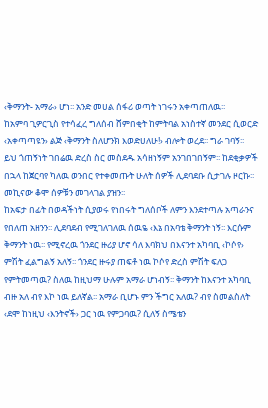‹ቅማንት- አማራ› ሆነ፡፡ አንድ መሀል ሰፋሪ ወጣት ነገሩን አቀጣጠለዉ፡፡
ከአምባ ጊዎርጊስ የተሳፈረ ግለሰብ ሸምበቂት ከምትባል አነስተኛ መንደር ሲወርድ ‹አቀጣጣዩን› ልጅ ‹ቅማንት ስለሆንክ እወድሀለሁ!› ብሎት ወረደ፡፡ ግራ ገባኝ፡፡ ይህ ጎጠኝነት ገበሬዉ ድረስ ስር መስደዱ አሳዘነኝም አንገበገበኝም፡፡ ከደቂቃዎች በኋላ ከጀርባየ ካለዉ ወንበር የተቀመጡት ሁለት ሰዎች ሊደባደቡ ሲታገሉ ዞርኩ፡፡ መኪናው ቆሞ ሰዎቹን መገላገል ያዝን፡፡
ከአፍታ በፊት በወዳችነት ሲያወሩ የነበሩት ግለሰቦች ለምን እንደተጣሉ አጣራንና የበለጠ አዘንን፡፡ ሊደባደብ የሚገለገለዉ ሰዉዬ ‹እኔ በአባቴ ቅማንት ነኝ፡፡ እርሱም ቅማንት ነዉ፡፡ የሚኖረዉ ጎንደር ዙሪያ ሆኖ ሳለ እባክህ በእናንተ አካባቢ ‹ኮሶየ› ምሽት ፈልግልኝ አለኝ፡፡ ጎንደር ዙሩያ ጠፍቶ ነዉ ኮሶየ ድረስ ምሽት ፍለጋ የምትመጣዉ? ስለዉ ከዚህማ ሁሉም አማራ ሆነብኝ፡፡ ቅማንት ከእናንተ አካባቢ ብዙ አለ ብየ እኮ ነዉ ይለኛል፡፡ አማራ ቢሆኑ ምን ችግር አለዉ? ብየ ስመልስለት ‹ደሞ ከነዚህ ‹እንትኖች› ጋር ነዉ የምጋባዉ? ሲለኝ ስሜቴን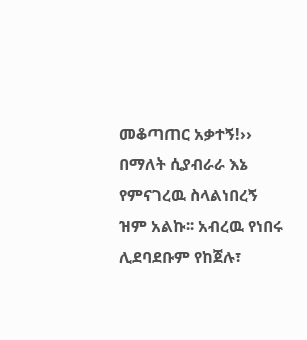መቆጣጠር አቃተኝ!›› በማለት ሲያብራራ እኔ የምናገረዉ ስላልነበረኝ ዝም አልኩ፡፡ አብረዉ የነበሩ ሊደባደቡም የከጀሉ፣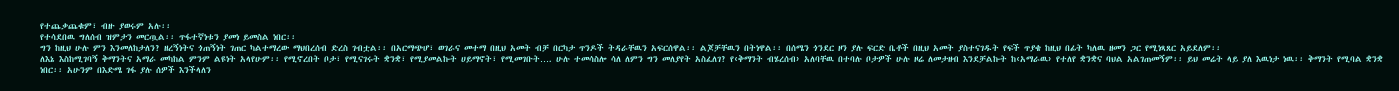የተጨቃጨቁም፣ ብዙ ያወሩም አሉ፡፡
የተሳደበዉ ግለሰብ ዝምታን መርጧል፡፡ ጥፋተኛነቱን ያመነ ይመስል ነበር፡፡
ግን ከዚህ ሁሉ ምን እንመለከታለን? ዘረኝነትና ጎጠኝነት ገጠር ካልተማረው ማህበረሰብ ድረስ ገብቷል፡፡ በአርማጭሆ፣ ወገራና መተማ በዚህ አመት ብቻ በርካታ ጥንዶች ትዳራቸዉን አፍርሰዋል፡፡ ልጆቻቸዉን በትነዋል፡፡ በሰሜን ጎንደር ዞን ያሉ ፍርድ ቤቶች በዚህ አመት ያስተናገዱት የፍች ጥያቄ ከዚህ በፊት ካለዉ ዘመን ጋር የሚነጻጸር አይደለም፡፡
ለእኔ እስከሚገባኝ ቅማንትና አማራ መካከል ምንም ልዩነት አላየሁም፡፡ የሚኖረበት ቦታ፣ የሚናገሩት ቋንቋ፣ የሚያመልኩት ሀይማኖት፣ የሚመገቡት…. ሁሉ ተመሳስሎ ሳለ ለምን ግን መለያየት አስፈለገ? የ‹ቅማንት ብሄረሰብ› አለባቸዉ በተባሉ ቦታዎች ሁሉ ዞሬ ለመታዘብ እንደቻልኩት ከ‹አማራዉ› የተለየ ቋንቋና ባህል አልገጠመኝም፡፡ ይህ መሬት ላይ ያለ እዉነታ ነዉ፡፡ ቅማንት የሚባል ቋንቋ ነበር፡፡ አሁንም በእድሜ ገፋ ያሉ ሰዎች እንችላለን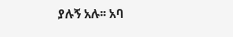ያሉኝ አሉ፡፡ አባ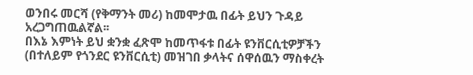ወንበሩ መርሻ (የቅማንት መሪ) ከመሞታዉ በፊት ይህን ጉዳይ አረጋግጠዉልኛል፡፡
በእኔ እምነት ይህ ቋንቋ ፈጽሞ ከመጥፋቱ በፊት ዩንቨርሲቲዎቻችን (በተለይም የጎንደር ዩንቨርሲቲ) መዝገበ ቃላትና ሰዋሰዉን ማስቀረት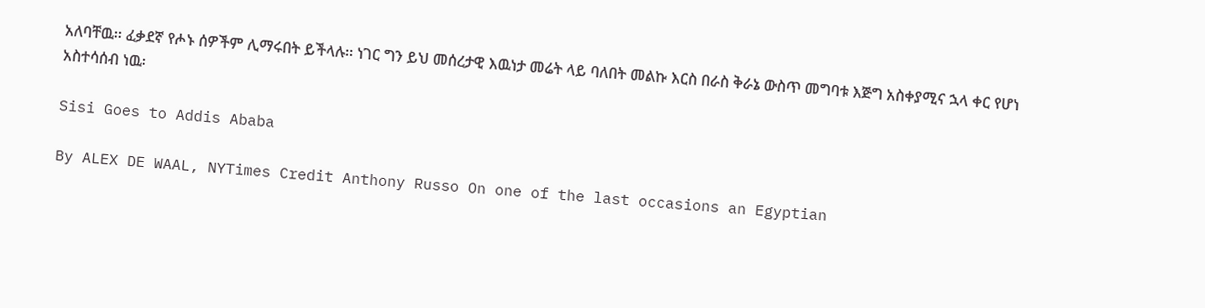አለባቸዉ፡፡ ፈቃደኛ የሖኑ ሰዎችም ሊማሩበት ይችላሉ፡፡ ነገር ግን ይህ መሰረታዊ እዉነታ መሬት ላይ ባለበት መልኩ እርስ በራስ ቅራኔ ውስጥ መግባቱ እጅግ አስቀያሚና ኋላ ቀር የሆነ አስተሳሰብ ነዉ፡

Sisi Goes to Addis Ababa

By ALEX DE WAAL, NYTimes Credit Anthony Russo On one of the last occasions an Egyptian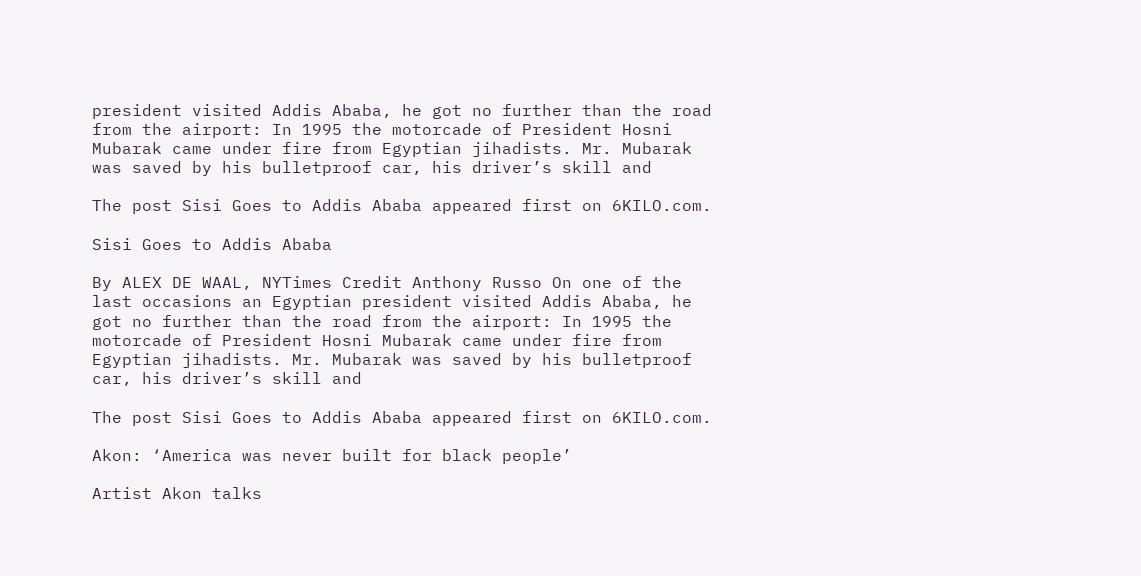president visited Addis Ababa, he got no further than the road from the airport: In 1995 the motorcade of President Hosni Mubarak came under fire from Egyptian jihadists. Mr. Mubarak was saved by his bulletproof car, his driver’s skill and

The post Sisi Goes to Addis Ababa appeared first on 6KILO.com.

Sisi Goes to Addis Ababa

By ALEX DE WAAL, NYTimes Credit Anthony Russo On one of the last occasions an Egyptian president visited Addis Ababa, he got no further than the road from the airport: In 1995 the motorcade of President Hosni Mubarak came under fire from Egyptian jihadists. Mr. Mubarak was saved by his bulletproof car, his driver’s skill and

The post Sisi Goes to Addis Ababa appeared first on 6KILO.com.

Akon: ‘America was never built for black people’

Artist Akon talks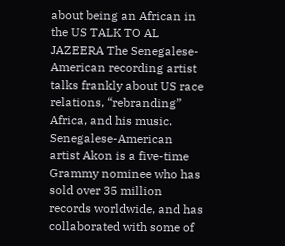about being an African in the US TALK TO AL JAZEERA The Senegalese-American recording artist talks frankly about US race relations, “rebranding” Africa, and his music. Senegalese-American artist Akon is a five-time Grammy nominee who has sold over 35 million records worldwide, and has collaborated with some of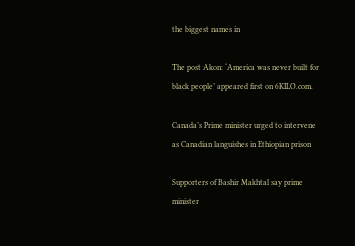the biggest names in

The post Akon: ‘America was never built for black people’ appeared first on 6KILO.com.

Canada’s Prime minister urged to intervene as Canadian languishes in Ethiopian prison

Supporters of Bashir Makhtal say prime minister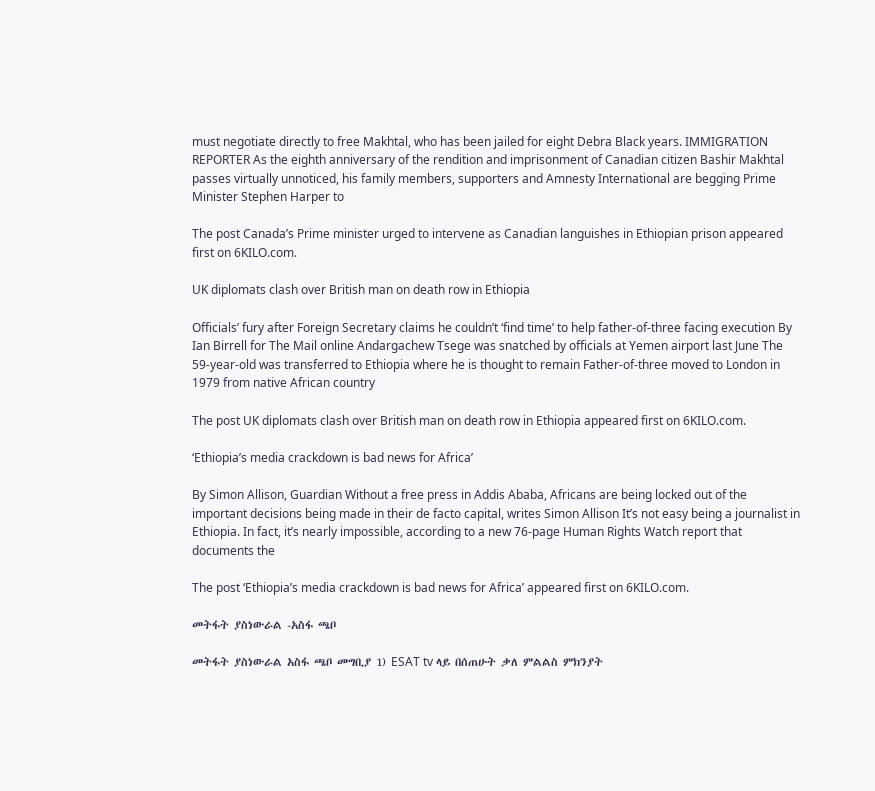must negotiate directly to free Makhtal, who has been jailed for eight Debra Black years. IMMIGRATION REPORTER As the eighth anniversary of the rendition and imprisonment of Canadian citizen Bashir Makhtal passes virtually unnoticed, his family members, supporters and Amnesty International are begging Prime Minister Stephen Harper to

The post Canada’s Prime minister urged to intervene as Canadian languishes in Ethiopian prison appeared first on 6KILO.com.

UK diplomats clash over British man on death row in Ethiopia

Officials’ fury after Foreign Secretary claims he couldn’t ‘find time’ to help father-of-three facing execution By Ian Birrell for The Mail online Andargachew Tsege was snatched by officials at Yemen airport last June The 59-year-old was transferred to Ethiopia where he is thought to remain Father-of-three moved to London in 1979 from native African country

The post UK diplomats clash over British man on death row in Ethiopia appeared first on 6KILO.com.

‘Ethiopia’s media crackdown is bad news for Africa’

By Simon Allison, Guardian Without a free press in Addis Ababa, Africans are being locked out of the important decisions being made in their de facto capital, writes Simon Allison It’s not easy being a journalist in Ethiopia. In fact, it’s nearly impossible, according to a new 76-page Human Rights Watch report that documents the

The post ‘Ethiopia’s media crackdown is bad news for Africa’ appeared first on 6KILO.com.

መትፋት ያስነውራል -አስፋ ጫቦ

መትፋት ያስነውራል አስፋ ጫቦ መግቢያ 1) ESAT tv ላይ በሰጠሁት ቃለ ምልልስ ምክንያት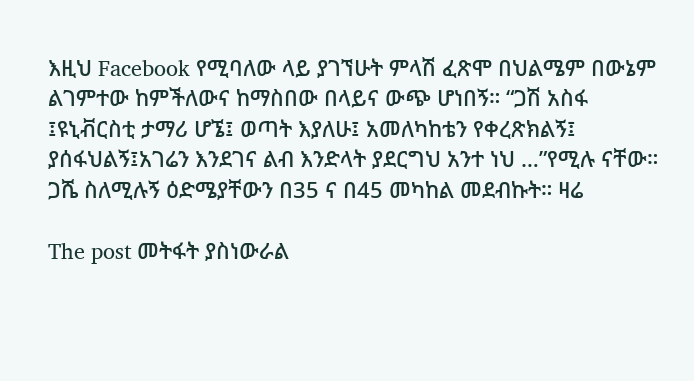እዚህ Facebook የሚባለው ላይ ያገኘሁት ምላሽ ፈጽሞ በህልሜም በውኔም ልገምተው ከምችለውና ከማስበው በላይና ውጭ ሆነበኝ። “ጋሽ አስፋ ፤ዩኒቭርስቲ ታማሪ ሆኜ፤ ወጣት እያለሁ፤ አመለካከቴን የቀረጽክልኝ፤ ያሰፋህልኝ፤አገሬን እንደገና ልብ እንድላት ያደርግህ አንተ ነህ …”የሚሉ ናቸው። ጋሼ ስለሚሉኝ ዕድሜያቸውን በ35 ና በ45 መካከል መደብኩት። ዛሬ

The post መትፋት ያስነውራል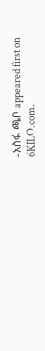-አስፋ ጫቦ appeared first on 6KILO.com.